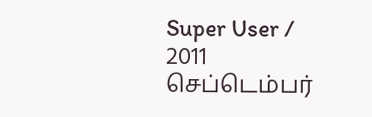Super User / 2011 செப்டெம்பர்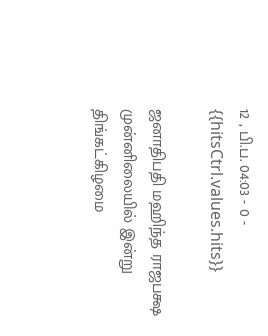12 , பி.ப. 04:03 - 0 - {{hitsCtrl.values.hits}}

ஜனாதிபதி மஹிந்த ராஜபக்ஷ முன்னிலையில் இன்று திங்கட்கிழமை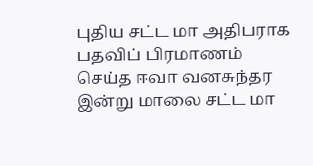புதிய சட்ட மா அதிபராக பதவிப் பிரமாணம் செய்த ஈவா வனசுந்தர இன்று மாலை சட்ட மா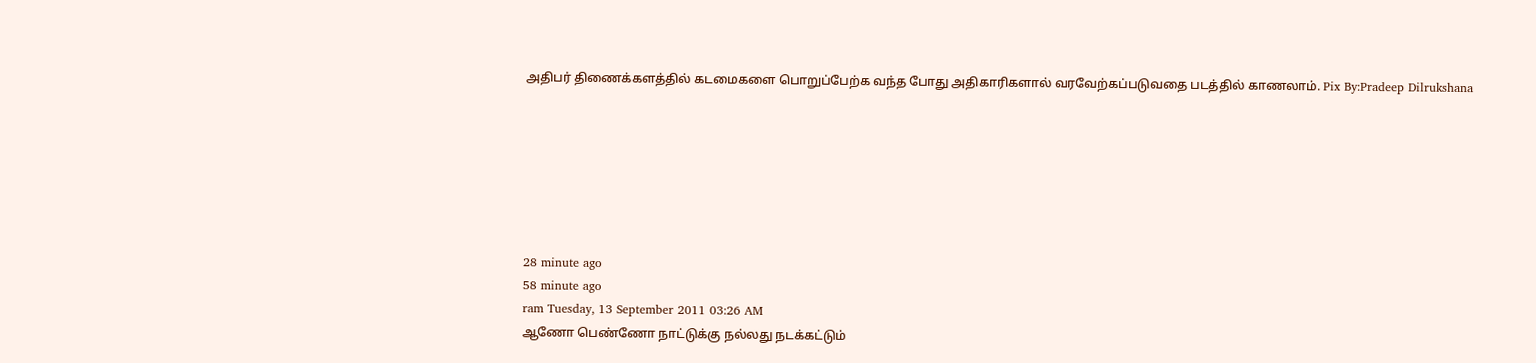அதிபர் திணைக்களத்தில் கடமைகளை பொறுப்பேற்க வந்த போது அதிகாரிகளால் வரவேற்கப்படுவதை படத்தில் காணலாம். Pix By:Pradeep Dilrukshana







28 minute ago
58 minute ago
ram Tuesday, 13 September 2011 03:26 AM
ஆணோ பெண்ணோ நாட்டுக்கு நல்லது நடக்கட்டும்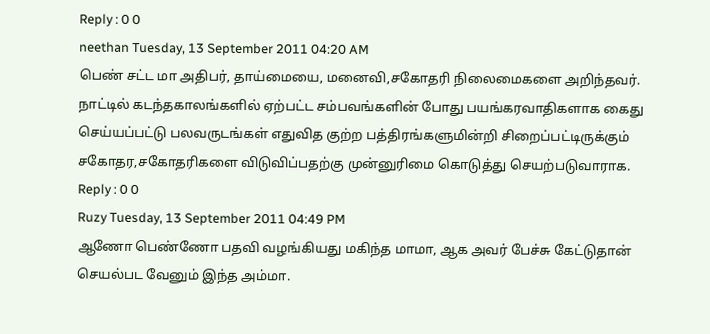Reply : 0 0
neethan Tuesday, 13 September 2011 04:20 AM
பெண் சட்ட மா அதிபர், தாய்மையை, மனைவி,சகோதரி நிலைமைகளை அறிந்தவர். நாட்டில் கடந்தகாலங்களில் ஏற்பட்ட சம்பவங்களின் போது பயங்கரவாதிகளாக கைது செய்யப்பட்டு பலவருடங்கள் எதுவித குற்ற பத்திரங்களுமின்றி சிறைப்பட்டிருக்கும் சகோதர,சகோதரிகளை விடுவிப்பதற்கு முன்னுரிமை கொடுத்து செயற்படுவாராக.
Reply : 0 0
Ruzy Tuesday, 13 September 2011 04:49 PM
ஆணோ பெண்ணோ பதவி வழங்கியது மகிந்த மாமா, ஆக அவர் பேச்சு கேட்டுதான் செயல்பட வேனும் இந்த அம்மா.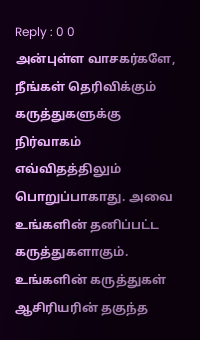Reply : 0 0
அன்புள்ள வாசகர்களே,
நீங்கள் தெரிவிக்கும் கருத்துகளுக்கு நிர்வாகம் எவ்விதத்திலும் பொறுப்பாகாது. அவை உங்களின் தனிப்பட்ட கருத்துகளாகும். உங்களின் கருத்துகள் ஆசிரியரின் தகுந்த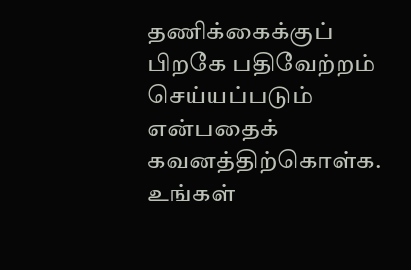தணிக்கைக்குப் பிறகே பதிவேற்றம் செய்யப்படும் என்பதைக் கவனத்திற்கொள்க. உங்கள்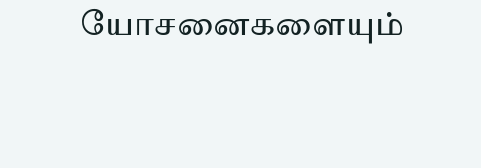யோசனைகளையும்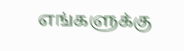எங்களுக்கு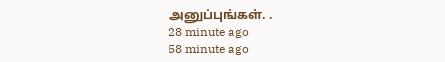அனுப்புங்கள். .
28 minute ago
58 minute ago